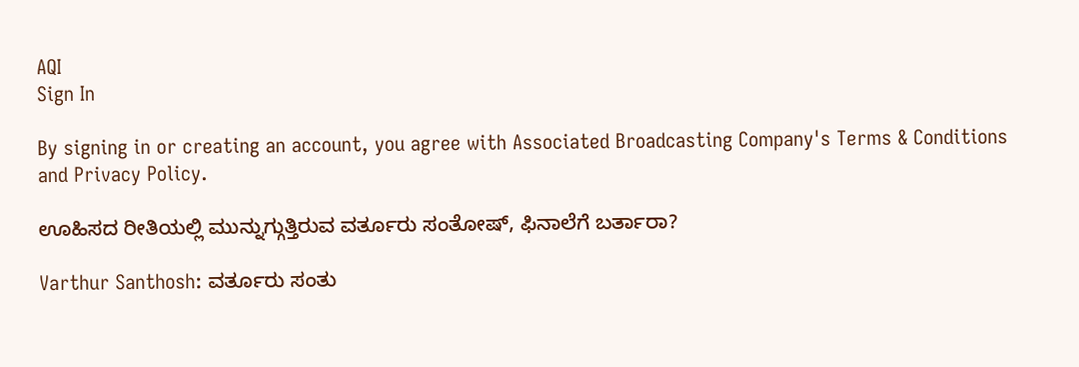AQI
Sign In

By signing in or creating an account, you agree with Associated Broadcasting Company's Terms & Conditions and Privacy Policy.

ಊಹಿಸದ ರೀತಿಯಲ್ಲಿ ಮುನ್ನುಗ್ಗುತ್ತಿರುವ ವರ್ತೂರು ಸಂತೋಷ್, ಫಿನಾಲೆಗೆ ಬರ್ತಾರಾ?

Varthur Santhosh: ವರ್ತೂರು ಸಂತು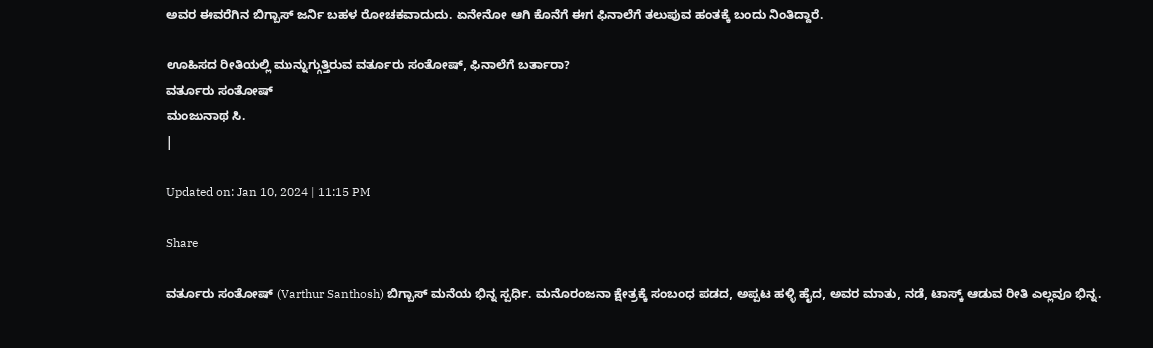ಅವರ ಈವರೆಗಿನ ಬಿಗ್ಬಾಸ್ ಜರ್ನಿ ಬಹಳ ರೋಚಕವಾದುದು. ಏನೇನೋ ಆಗಿ ಕೊನೆಗೆ ಈಗ ಫಿನಾಲೆಗೆ ತಲುಪುವ ಹಂತಕ್ಕೆ ಬಂದು ನಿಂತಿದ್ದಾರೆ.

ಊಹಿಸದ ರೀತಿಯಲ್ಲಿ ಮುನ್ನುಗ್ಗುತ್ತಿರುವ ವರ್ತೂರು ಸಂತೋಷ್, ಫಿನಾಲೆಗೆ ಬರ್ತಾರಾ?
ವರ್ತೂರು ಸಂತೋಷ್
ಮಂಜುನಾಥ ಸಿ.
|

Updated on: Jan 10, 2024 | 11:15 PM

Share

ವರ್ತೂರು ಸಂತೋಷ್ (Varthur Santhosh) ಬಿಗ್ಬಾಸ್ ಮನೆಯ ಭಿನ್ನ ಸ್ಪರ್ಧಿ. ಮನೊರಂಜನಾ ಕ್ಷೇತ್ರಕ್ಕೆ ಸಂಬಂಧ ಪಡದ, ಅಪ್ಪಟ ಹಳ್ಳಿ ಹೈದ, ಅವರ ಮಾತು, ನಡೆ, ಟಾಸ್ಕ್ ಆಡುವ ರೀತಿ ಎಲ್ಲವೂ ಭಿನ್ನ.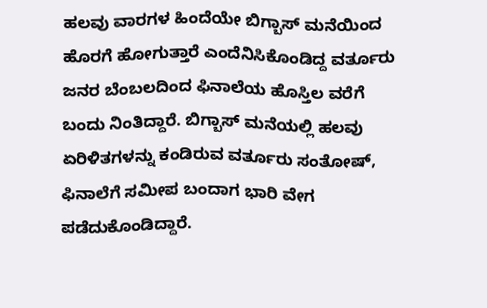ಹಲವು ವಾರಗಳ ಹಿಂದೆಯೇ ಬಿಗ್ಬಾಸ್ ಮನೆಯಿಂದ ಹೊರಗೆ ಹೋಗುತ್ತಾರೆ ಎಂದೆನಿಸಿಕೊಂಡಿದ್ದ ವರ್ತೂರು ಜನರ ಬೆಂಬಲದಿಂದ ಫಿನಾಲೆಯ ಹೊಸ್ತಿಲ ವರೆಗೆ ಬಂದು ನಿಂತಿದ್ದಾರೆ. ಬಿಗ್ಬಾಸ್ ಮನೆಯಲ್ಲಿ ಹಲವು ಏರಿಳಿತಗಳನ್ನು ಕಂಡಿರುವ ವರ್ತೂರು ಸಂತೋಷ್, ಫಿನಾಲೆಗೆ ಸಮೀಪ ಬಂದಾಗ ಭಾರಿ ವೇಗ ಪಡೆದುಕೊಂಡಿದ್ದಾರೆ.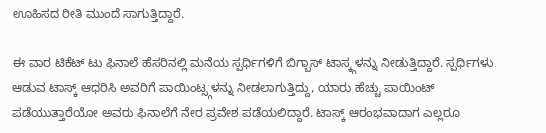ಊಹಿಸದ ರೀತಿ ಮುಂದೆ ಸಾಗುತ್ತಿದ್ದಾರೆ.

ಈ ವಾರ ಟಿಕೆಟ್ ಟು ಫಿನಾಲೆ ಹೆಸರಿನಲ್ಲಿ ಮನೆಯ ಸ್ಪರ್ಧಿಗಳಿಗೆ ಬಿಗ್ಬಾಸ್ ಟಾಸ್ಕ್ಗಳನ್ನು ನೀಡುತ್ತಿದ್ದಾರೆ. ಸ್ಪರ್ಧಿಗಳು ಆಡುವ ಟಾಸ್ಕ್ ಆಧರಿಸಿ ಅವರಿಗೆ ಪಾಯಿಂಟ್ಸ್ಗಳನ್ನು ನೀಡಲಾಗುತ್ತಿದ್ದು, ಯಾರು ಹೆಚ್ಚು ಪಾಯಿಂಟ್ ಪಡೆಯುತ್ತಾರೆಯೋ ಅವರು ಫಿನಾಲೆಗೆ ನೇರ ಪ್ರವೇಶ ಪಡೆಯಲಿದ್ದಾರೆ. ಟಾಸ್ಕ್ ಆರಂಭವಾದಾಗ ಎಲ್ಲರೂ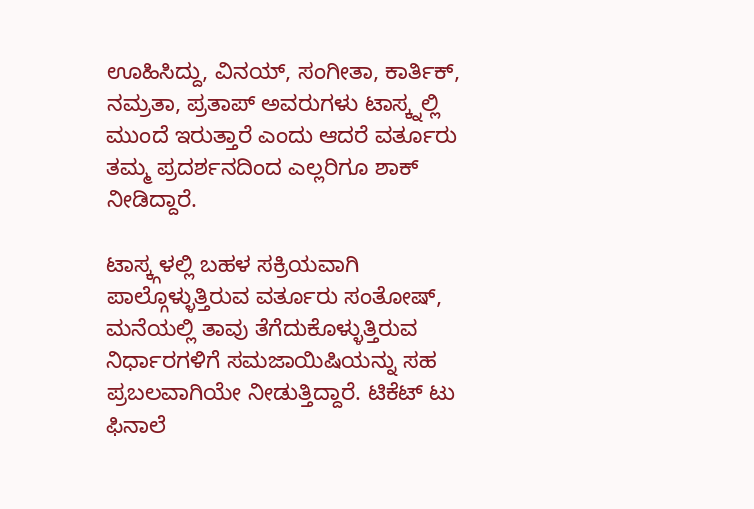ಊಹಿಸಿದ್ದು, ವಿನಯ್, ಸಂಗೀತಾ, ಕಾರ್ತಿಕ್, ನಮ್ರತಾ, ಪ್ರತಾಪ್ ಅವರುಗಳು ಟಾಸ್ಕ್ನಲ್ಲಿ ಮುಂದೆ ಇರುತ್ತಾರೆ ಎಂದು ಆದರೆ ವರ್ತೂರು ತಮ್ಮ ಪ್ರದರ್ಶನದಿಂದ ಎಲ್ಲರಿಗೂ ಶಾಕ್ ನೀಡಿದ್ದಾರೆ.

ಟಾಸ್ಕ್ಗಳಲ್ಲಿ ಬಹಳ ಸಕ್ರಿಯವಾಗಿ ಪಾಲ್ಗೊಳ್ಳುತ್ತಿರುವ ವರ್ತೂರು ಸಂತೋಷ್, ಮನೆಯಲ್ಲಿ ತಾವು ತೆಗೆದುಕೊಳ್ಳುತ್ತಿರುವ ನಿರ್ಧಾರಗಳಿಗೆ ಸಮಜಾಯಿಷಿಯನ್ನು ಸಹ ಪ್ರಬಲವಾಗಿಯೇ ನೀಡುತ್ತಿದ್ದಾರೆ. ಟಿಕೆಟ್ ಟು ಫಿನಾಲೆ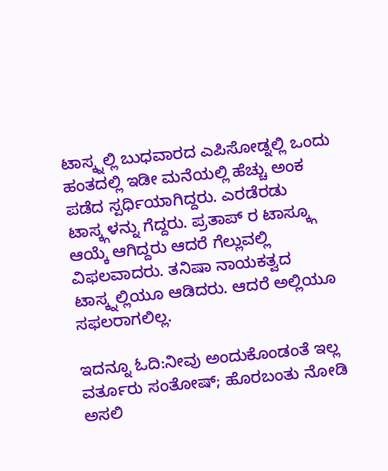ಟಾಸ್ಕ್ನಲ್ಲಿ ಬುಧವಾರದ ಎಪಿಸೋಡ್ನಲ್ಲಿ ಒಂದು ಹಂತದಲ್ಲಿ ಇಡೀ ಮನೆಯಲ್ಲಿ ಹೆಚ್ಚು ಅಂಕ ಪಡೆದ ಸ್ಪರ್ಧಿಯಾಗಿದ್ದರು. ಎರಡೆರಡು ಟಾಸ್ಕ್ಗಳನ್ನು ಗೆದ್ದರು. ಪ್ರತಾಪ್ ರ ಟಾಸ್ಕ್ಗೂ ಆಯ್ಕೆ ಆಗಿದ್ದರು ಆದರೆ ಗೆಲ್ಲುವಲ್ಲಿ ವಿಫಲವಾದರು. ತನಿಷಾ ನಾಯಕತ್ವದ ಟಾಸ್ಕ್ನಲ್ಲಿಯೂ ಆಡಿದರು. ಆದರೆ ಅಲ್ಲಿಯೂ ಸಫಲರಾಗಲಿಲ್ಲ.

ಇದನ್ನೂ ಓದಿ:ನೀವು ಅಂದುಕೊಂಡಂತೆ ಇಲ್ಲ ವರ್ತೂರು ಸಂತೋಷ್; ಹೊರಬಂತು ನೋಡಿ ಅಸಲಿ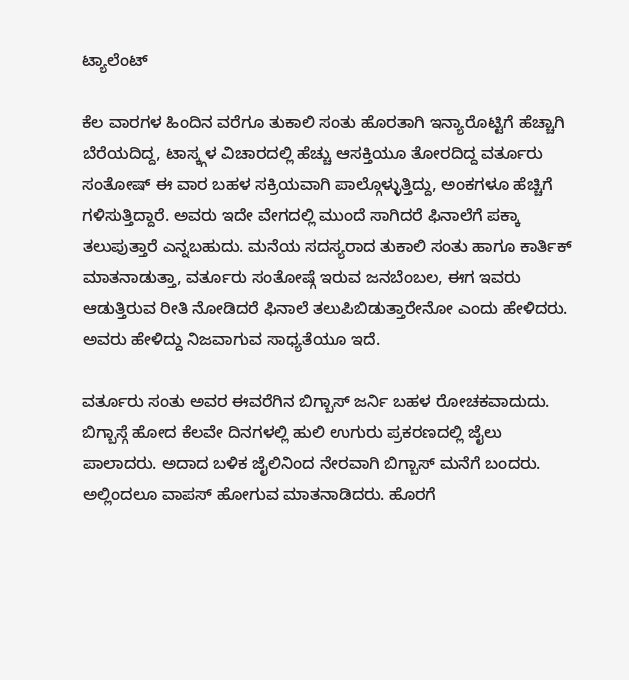ಟ್ಯಾಲೆಂಟ್

ಕೆಲ ವಾರಗಳ ಹಿಂದಿನ ವರೆಗೂ ತುಕಾಲಿ ಸಂತು ಹೊರತಾಗಿ ಇನ್ಯಾರೊಟ್ಟಿಗೆ ಹೆಚ್ಚಾಗಿ ಬೆರೆಯದಿದ್ದ, ಟಾಸ್ಕ್ಗಳ ವಿಚಾರದಲ್ಲಿ ಹೆಚ್ಚು ಆಸಕ್ತಿಯೂ ತೋರದಿದ್ದ ವರ್ತೂರು ಸಂತೋಷ್ ಈ ವಾರ ಬಹಳ ಸಕ್ರಿಯವಾಗಿ ಪಾಲ್ಗೊಳ್ಳುತ್ತಿದ್ದು, ಅಂಕಗಳೂ ಹೆಚ್ಚಿಗೆ ಗಳಿಸುತ್ತಿದ್ದಾರೆ. ಅವರು ಇದೇ ವೇಗದಲ್ಲಿ ಮುಂದೆ ಸಾಗಿದರೆ ಫಿನಾಲೆಗೆ ಪಕ್ಕಾ ತಲುಪುತ್ತಾರೆ ಎನ್ನಬಹುದು. ಮನೆಯ ಸದಸ್ಯರಾದ ತುಕಾಲಿ ಸಂತು ಹಾಗೂ ಕಾರ್ತಿಕ್ ಮಾತನಾಡುತ್ತಾ, ವರ್ತೂರು ಸಂತೋಷ್ಗೆ ಇರುವ ಜನಬೆಂಬಲ, ಈಗ ಇವರು ಆಡುತ್ತಿರುವ ರೀತಿ ನೋಡಿದರೆ ಫಿನಾಲೆ ತಲುಪಿಬಿಡುತ್ತಾರೇನೋ ಎಂದು ಹೇಳಿದರು. ಅವರು ಹೇಳಿದ್ದು ನಿಜವಾಗುವ ಸಾಧ್ಯತೆಯೂ ಇದೆ.

ವರ್ತೂರು ಸಂತು ಅವರ ಈವರೆಗಿನ ಬಿಗ್ಬಾಸ್ ಜರ್ನಿ ಬಹಳ ರೋಚಕವಾದುದು. ಬಿಗ್ಬಾಸ್ಗೆ ಹೋದ ಕೆಲವೇ ದಿನಗಳಲ್ಲಿ ಹುಲಿ ಉಗುರು ಪ್ರಕರಣದಲ್ಲಿ ಜೈಲು ಪಾಲಾದರು. ಅದಾದ ಬಳಿಕ ಜೈಲಿನಿಂದ ನೇರವಾಗಿ ಬಿಗ್ಬಾಸ್ ಮನೆಗೆ ಬಂದರು. ಅಲ್ಲಿಂದಲೂ ವಾಪಸ್ ಹೋಗುವ ಮಾತನಾಡಿದರು. ಹೊರಗೆ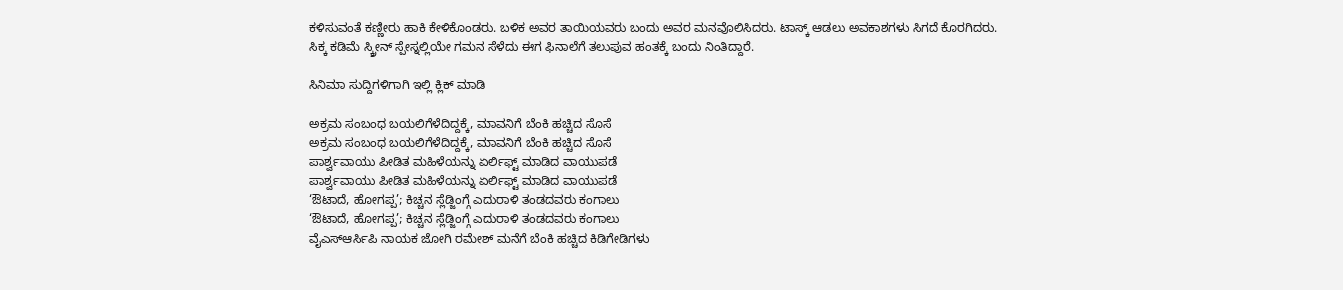ಕಳಿಸುವಂತೆ ಕಣ್ಣೀರು ಹಾಕಿ ಕೇಳಿಕೊಂಡರು. ಬಳಿಕ ಅವರ ತಾಯಿಯವರು ಬಂದು ಅವರ ಮನವೊಲಿಸಿದರು. ಟಾಸ್ಕ್ ಆಡಲು ಅವಕಾಶಗಳು ಸಿಗದೆ ಕೊರಗಿದರು. ಸಿಕ್ಕ ಕಡಿಮೆ ಸ್ಕ್ರೀನ್ ಸ್ಪೇಸ್ನಲ್ಲಿಯೇ ಗಮನ ಸೆಳೆದು ಈಗ ಫಿನಾಲೆಗೆ ತಲುಪುವ ಹಂತಕ್ಕೆ ಬಂದು ನಿಂತಿದ್ದಾರೆ.

ಸಿನಿಮಾ ಸುದ್ದಿಗಳಿಗಾಗಿ ಇಲ್ಲಿ ಕ್ಲಿಕ್ ಮಾಡಿ

ಅಕ್ರಮ ಸಂಬಂಧ ಬಯಲಿಗೆಳೆದಿದ್ದಕ್ಕೆ, ಮಾವನಿಗೆ ಬೆಂಕಿ ಹಚ್ಚಿದ ಸೊಸೆ
ಅಕ್ರಮ ಸಂಬಂಧ ಬಯಲಿಗೆಳೆದಿದ್ದಕ್ಕೆ, ಮಾವನಿಗೆ ಬೆಂಕಿ ಹಚ್ಚಿದ ಸೊಸೆ
ಪಾರ್ಶ್ವವಾಯು ಪೀಡಿತ ಮಹಿಳೆಯನ್ನು ಏರ್ಲಿಫ್ಟ್ ಮಾಡಿದ ವಾಯುಪಡೆ
ಪಾರ್ಶ್ವವಾಯು ಪೀಡಿತ ಮಹಿಳೆಯನ್ನು ಏರ್ಲಿಫ್ಟ್ ಮಾಡಿದ ವಾಯುಪಡೆ
‘ಔಟಾದೆ, ಹೋಗಪ್ಪ’; ಕಿಚ್ಚನ ಸ್ಲೆಡ್ಜಿಂಗ್ಗೆ ಎದುರಾಳಿ ತಂಡದವರು ಕಂಗಾಲು
‘ಔಟಾದೆ, ಹೋಗಪ್ಪ’; ಕಿಚ್ಚನ ಸ್ಲೆಡ್ಜಿಂಗ್ಗೆ ಎದುರಾಳಿ ತಂಡದವರು ಕಂಗಾಲು
ವೈಎಸ್ಆರ್ಸಿಪಿ ನಾಯಕ ಜೋಗಿ ರಮೇಶ್ ಮನೆಗೆ ಬೆಂಕಿ ಹಚ್ಚಿದ ಕಿಡಿಗೇಡಿಗಳು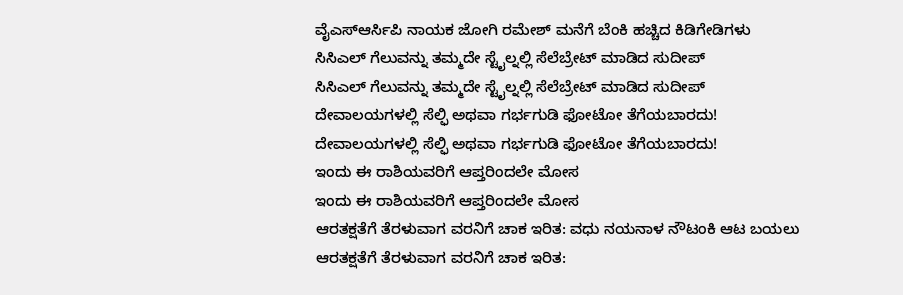ವೈಎಸ್ಆರ್ಸಿಪಿ ನಾಯಕ ಜೋಗಿ ರಮೇಶ್ ಮನೆಗೆ ಬೆಂಕಿ ಹಚ್ಚಿದ ಕಿಡಿಗೇಡಿಗಳು
ಸಿಸಿಎಲ್ ಗೆಲುವನ್ನು ತಮ್ಮದೇ ಸ್ಟೈಲ್ನಲ್ಲಿ ಸೆಲೆಬ್ರೇಟ್ ಮಾಡಿದ ಸುದೀಪ್
ಸಿಸಿಎಲ್ ಗೆಲುವನ್ನು ತಮ್ಮದೇ ಸ್ಟೈಲ್ನಲ್ಲಿ ಸೆಲೆಬ್ರೇಟ್ ಮಾಡಿದ ಸುದೀಪ್
ದೇವಾಲಯಗಳಲ್ಲಿ ಸೆಲ್ಫಿ ಅಥವಾ ಗರ್ಭಗುಡಿ ಫೋಟೋ ತೆಗೆಯಬಾರದು!
ದೇವಾಲಯಗಳಲ್ಲಿ ಸೆಲ್ಫಿ ಅಥವಾ ಗರ್ಭಗುಡಿ ಫೋಟೋ ತೆಗೆಯಬಾರದು!
ಇಂದು ಈ ರಾಶಿಯವರಿಗೆ ಆಪ್ತರಿಂದಲೇ ಮೋಸ
ಇಂದು ಈ ರಾಶಿಯವರಿಗೆ ಆಪ್ತರಿಂದಲೇ ಮೋಸ
ಆರತಕ್ಷತೆಗೆ ತೆರಳುವಾಗ ವರನಿಗೆ ಚಾಕ ಇರಿತ: ವಧು ನಯನಾಳ ನೌಟಂಕಿ ಆಟ ಬಯಲು
ಆರತಕ್ಷತೆಗೆ ತೆರಳುವಾಗ ವರನಿಗೆ ಚಾಕ ಇರಿತ: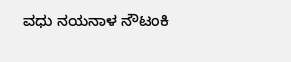ವಧು ನಯನಾಳ ನೌಟಂಕಿ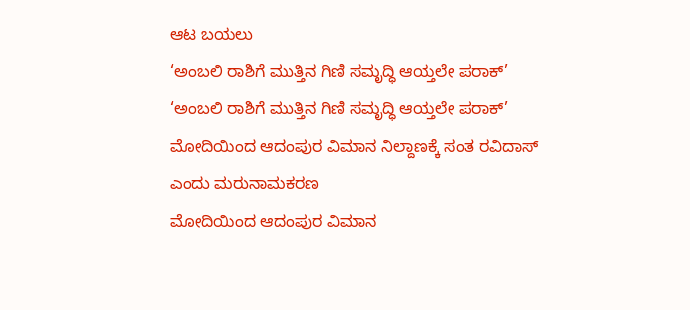ಆಟ ಬಯಲು
‘ಅಂಬಲಿ ರಾಶಿಗೆ ಮುತ್ತಿನ ಗಿಣಿ ಸಮೃದ್ಧಿ ಆಯ್ತಲೇ ಪರಾಕ್’
‘ಅಂಬಲಿ ರಾಶಿಗೆ ಮುತ್ತಿನ ಗಿಣಿ ಸಮೃದ್ಧಿ ಆಯ್ತಲೇ ಪರಾಕ್’
ಮೋದಿಯಿಂದ ಆದಂಪುರ ವಿಮಾನ ನಿಲ್ದಾಣಕ್ಕೆ ಸಂತ ರವಿದಾಸ್ ಎಂದು ಮರುನಾಮಕರಣ
ಮೋದಿಯಿಂದ ಆದಂಪುರ ವಿಮಾನ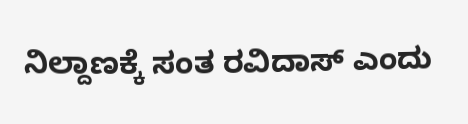ನಿಲ್ದಾಣಕ್ಕೆ ಸಂತ ರವಿದಾಸ್ ಎಂದು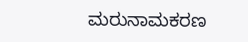ಮರುನಾಮಕರಣ